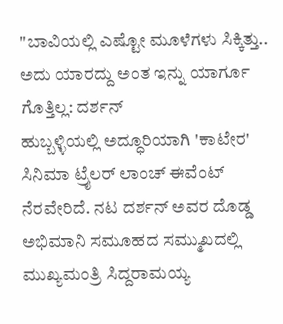"ಬಾವಿಯಲ್ಲಿ ಎಷ್ಟೋ ಮೂಳೆಗಳು ಸಿಕ್ಕಿತ್ತು.. ಅದು ಯಾರದ್ದು ಅಂತ ಇನ್ನು ಯಾರ್ಗೂ ಗೊತ್ತಿಲ್ಲ: ದರ್ಶನ್
ಹುಬ್ಬಳ್ಳಿಯಲ್ಲಿ ಅದ್ಧೂರಿಯಾಗಿ 'ಕಾಟೇರ' ಸಿನಿಮಾ ಟ್ರೈಲರ್ ಲಾಂಚ್ ಈವೆಂಟ್ ನೆರವೇರಿದೆ. ನಟ ದರ್ಶನ್ ಅವರ ದೊಡ್ಡ ಅಭಿಮಾನಿ ಸಮೂಹದ ಸಮ್ಮುಖದಲ್ಲಿ ಮುಖ್ಯಮಂತ್ರಿ ಸಿದ್ದರಾಮಯ್ಯ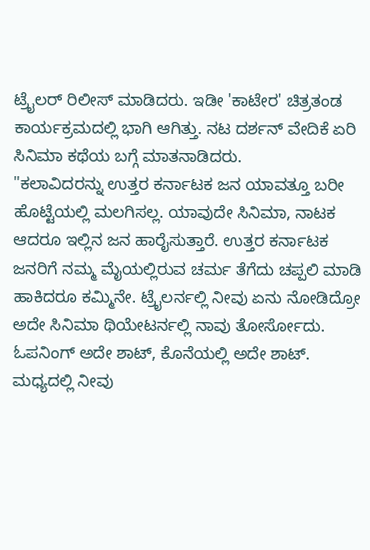ಟ್ರೈಲರ್ ರಿಲೀಸ್ ಮಾಡಿದರು. ಇಡೀ 'ಕಾಟೇರ' ಚಿತ್ರತಂಡ ಕಾರ್ಯಕ್ರಮದಲ್ಲಿ ಭಾಗಿ ಆಗಿತ್ತು. ನಟ ದರ್ಶನ್ ವೇದಿಕೆ ಏರಿ ಸಿನಿಮಾ ಕಥೆಯ ಬಗ್ಗೆ ಮಾತನಾಡಿದರು.
"ಕಲಾವಿದರನ್ನು ಉತ್ತರ ಕರ್ನಾಟಕ ಜನ ಯಾವತ್ತೂ ಬರೀ ಹೊಟ್ಟೆಯಲ್ಲಿ ಮಲಗಿಸಲ್ಲ. ಯಾವುದೇ ಸಿನಿಮಾ, ನಾಟಕ ಆದರೂ ಇಲ್ಲಿನ ಜನ ಹಾರೈಸುತ್ತಾರೆ. ಉತ್ತರ ಕರ್ನಾಟಕ ಜನರಿಗೆ ನಮ್ಮ ಮೈಯಲ್ಲಿರುವ ಚರ್ಮ ತೆಗೆದು ಚಪ್ಪಲಿ ಮಾಡಿ ಹಾಕಿದರೂ ಕಮ್ಮಿನೇ. ಟ್ರೈಲರ್ನಲ್ಲಿ ನೀವು ಏನು ನೋಡಿದ್ರೋ ಅದೇ ಸಿನಿಮಾ ಥಿಯೇಟರ್ನಲ್ಲಿ ನಾವು ತೋರ್ಸೋದು. ಓಪನಿಂಗ್ ಅದೇ ಶಾಟ್, ಕೊನೆಯಲ್ಲಿ ಅದೇ ಶಾಟ್. ಮಧ್ಯದಲ್ಲಿ ನೀವು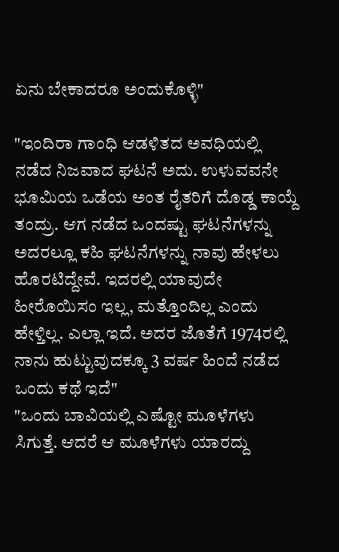ಏನು ಬೇಕಾದರೂ ಅಂದುಕೊಳ್ಳಿ"

"ಇಂದಿರಾ ಗಾಂಧಿ ಆಡಳಿತದ ಅವಧಿಯಲ್ಲಿ ನಡೆದ ನಿಜವಾದ ಘಟನೆ ಅದು. ಉಳುವವನೇ ಭೂಮಿಯ ಒಡೆಯ ಅಂತ ರೈತರಿಗೆ ದೊಡ್ಡ ಕಾಯ್ದೆ ತಂದ್ರು. ಆಗ ನಡೆದ ಒಂದಷ್ಟು ಘಟನೆಗಳನ್ನು ಅದರಲ್ಲೂ ಕಹಿ ಘಟನೆಗಳನ್ನು ನಾವು ಹೇಳಲು ಹೊರಟಿದ್ದೇವೆ. ಇದರಲ್ಲಿ ಯಾವುದೇ ಹೀರೊಯಿಸಂ ಇಲ್ಲ, ಮತ್ತೊಂದಿಲ್ಲ ಎಂದು ಹೇಳ್ತಿಲ್ಲ. ಎಲ್ಲಾ ಇದೆ. ಅದರ ಜೊತೆಗೆ 1974ರಲ್ಲಿ ನಾನು ಹುಟ್ಟುವುದಕ್ಕೂ 3 ವರ್ಷ ಹಿಂದೆ ನಡೆದ ಒಂದು ಕಥೆ ಇದೆ"
"ಒಂದು ಬಾವಿಯಲ್ಲಿ ಎಷ್ಟೋ ಮೂಳೆಗಳು ಸಿಗುತ್ತೆ. ಆದರೆ ಆ ಮೂಳೆಗಳು ಯಾರದ್ದು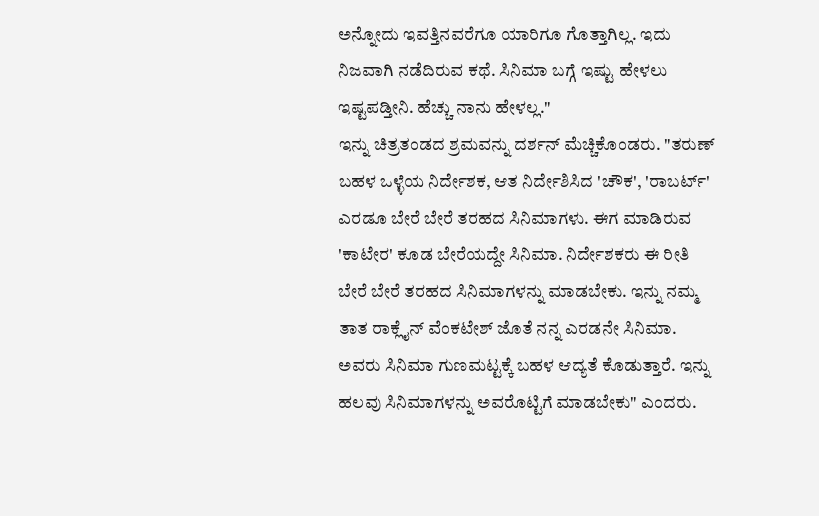ಅನ್ನೋದು ಇವತ್ತಿನವರೆಗೂ ಯಾರಿಗೂ ಗೊತ್ತಾಗಿಲ್ಲ. ಇದು ನಿಜವಾಗಿ ನಡೆದಿರುವ ಕಥೆ. ಸಿನಿಮಾ ಬಗ್ಗೆ ಇಷ್ಟು ಹೇಳಲು ಇಷ್ಟಪಡ್ತೀನಿ. ಹೆಚ್ಚು ನಾನು ಹೇಳಲ್ಲ."
ಇನ್ನು ಚಿತ್ರತಂಡದ ಶ್ರಮವನ್ನು ದರ್ಶನ್ ಮೆಚ್ಚಿಕೊಂಡರು. "ತರುಣ್ ಬಹಳ ಒಳ್ಳೆಯ ನಿರ್ದೇಶಕ, ಆತ ನಿರ್ದೇಶಿಸಿದ 'ಚೌಕ', 'ರಾಬರ್ಟ್' ಎರಡೂ ಬೇರೆ ಬೇರೆ ತರಹದ ಸಿನಿಮಾಗಳು. ಈಗ ಮಾಡಿರುವ 'ಕಾಟೇರ' ಕೂಡ ಬೇರೆಯದ್ದೇ ಸಿನಿಮಾ. ನಿರ್ದೇಶಕರು ಈ ರೀತಿ ಬೇರೆ ಬೇರೆ ತರಹದ ಸಿನಿಮಾಗಳನ್ನು ಮಾಡಬೇಕು. ಇನ್ನು ನಮ್ಮ ತಾತ ರಾಕ್ಲೈನ್ ವೆಂಕಟೇಶ್ ಜೊತೆ ನನ್ನ ಎರಡನೇ ಸಿನಿಮಾ. ಅವರು ಸಿನಿಮಾ ಗುಣಮಟ್ಟಕ್ಕೆ ಬಹಳ ಆದ್ಯತೆ ಕೊಡುತ್ತಾರೆ. ಇನ್ನು ಹಲವು ಸಿನಿಮಾಗಳನ್ನು ಅವರೊಟ್ಟಿಗೆ ಮಾಡಬೇಕು" ಎಂದರು.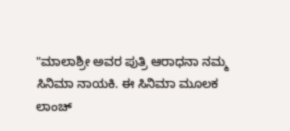"ಮಾಲಾಶ್ರೀ ಅವರ ಪುತ್ರಿ ಆರಾಧನಾ ನಮ್ಮ ಸಿನಿಮಾ ನಾಯಕಿ. ಈ ಸಿನಿಮಾ ಮೂಲಕ ಲಾಂಚ್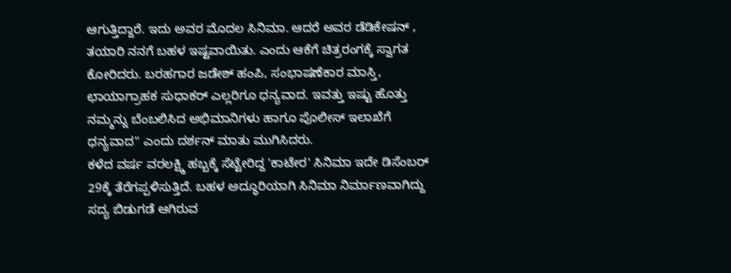ಆಗುತ್ತಿದ್ದಾರೆ. ಇದು ಅವರ ಮೊದಲ ಸಿನಿಮಾ. ಆದರೆ ಅವರ ಡೆಡಿಕೇಷನ್ , ತಯಾರಿ ನನಗೆ ಬಹಳ ಇಷ್ಟವಾಯಿತು. ಎಂದು ಆಕೆಗೆ ಚಿತ್ರರಂಗಕ್ಕೆ ಸ್ವಾಗತ ಕೋರಿದರು. ಬರಹಗಾರ ಜಡೇಶ್ ಹಂಪಿ, ಸಂಭಾಷಣೆಕಾರ ಮಾಸ್ತಿ, ಛಾಯಾಗ್ರಾಹಕ ಸುಧಾಕರ್ ಎಲ್ಲರಿಗೂ ಧನ್ಯವಾದ. ಇವತ್ತು ಇಷ್ಟು ಹೊತ್ತು ನಮ್ಮನ್ನು ಬೆಂಬಲಿಸಿದ ಅಭಿಮಾನಿಗಳು ಹಾಗೂ ಪೊಲೀಸ್ ಇಲಾಖೆಗೆ ಧನ್ಯವಾದ" ಎಂದು ದರ್ಶನ್ ಮಾತು ಮುಗಿಸಿದರು.
ಕಳೆದ ವರ್ಷ ವರಲಕ್ಷ್ಮಿ ಹಬ್ಬಕ್ಕೆ ಸೆಟ್ಟೇರಿದ್ದ 'ಕಾಟೇರ' ಸಿನಿಮಾ ಇದೇ ಡಿಸೆಂಬರ್ 29ಕ್ಕೆ ತೆರೆಗಪ್ಪಳಿಸುತ್ತಿದೆ. ಬಹಳ ಅದ್ಧೂರಿಯಾಗಿ ಸಿನಿಮಾ ನಿರ್ಮಾಣವಾಗಿದ್ದು ಸದ್ಯ ಬಿಡುಗಡೆ ಆಗಿರುವ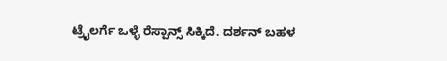ಟ್ರೈಲರ್ಗೆ ಒಳ್ಳೆ ರೆಸ್ಪಾನ್ಸ್ ಸಿಕ್ಕಿದೆ. ದರ್ಶನ್ ಬಹಳ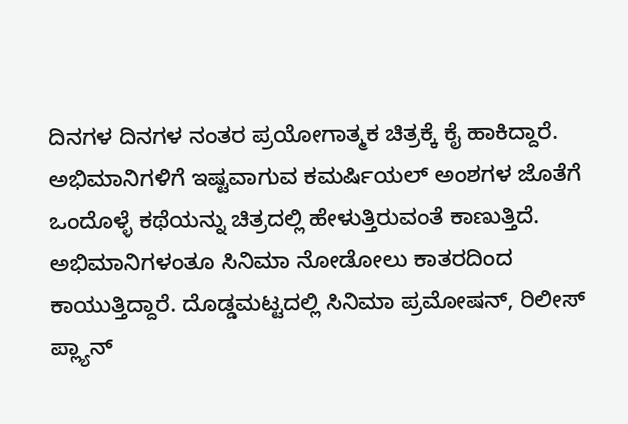ದಿನಗಳ ದಿನಗಳ ನಂತರ ಪ್ರಯೋಗಾತ್ಮಕ ಚಿತ್ರಕ್ಕೆ ಕೈ ಹಾಕಿದ್ದಾರೆ. ಅಭಿಮಾನಿಗಳಿಗೆ ಇಷ್ಟವಾಗುವ ಕಮರ್ಷಿಯಲ್ ಅಂಶಗಳ ಜೊತೆಗೆ ಒಂದೊಳ್ಳೆ ಕಥೆಯನ್ನು ಚಿತ್ರದಲ್ಲಿ ಹೇಳುತ್ತಿರುವಂತೆ ಕಾಣುತ್ತಿದೆ. ಅಭಿಮಾನಿಗಳಂತೂ ಸಿನಿಮಾ ನೋಡೋಲು ಕಾತರದಿಂದ ಕಾಯುತ್ತಿದ್ದಾರೆ. ದೊಡ್ಡಮಟ್ಟದಲ್ಲಿ ಸಿನಿಮಾ ಪ್ರಮೋಷನ್, ರಿಲೀಸ್ ಪ್ಲ್ಯಾನ್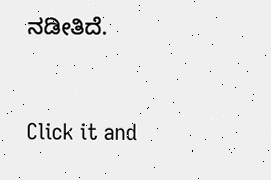ನಡೀತಿದೆ.


Click it and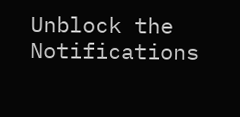Unblock the Notifications